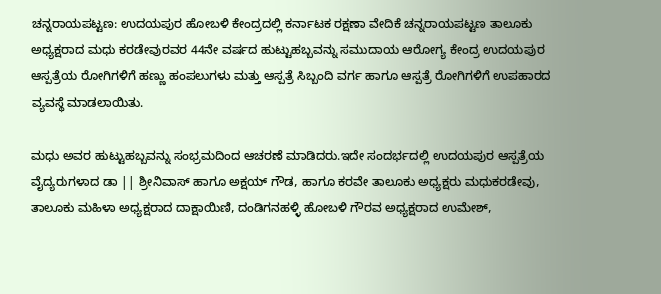ಚನ್ನರಾಯಪಟ್ಟಣ: ಉದಯಪುರ ಹೋಬಳಿ ಕೇಂದ್ರದಲ್ಲಿ ಕರ್ನಾಟಕ ರಕ್ಷಣಾ ವೇದಿಕೆ ಚನ್ನರಾಯಪಟ್ಟಣ ತಾಲೂಕು ಅಧ್ಯಕ್ಷರಾದ ಮಧು ಕರಡೇವುರವರ 44ನೇ ವರ್ಷದ ಹುಟ್ಟುಹಬ್ಬವನ್ನು ಸಮುದಾಯ ಆರೋಗ್ಯ ಕೇಂದ್ರ ಉದಯಪುರ ಆಸ್ಪತ್ರೆಯ ರೋಗಿಗಳಿಗೆ ಹಣ್ಣು ಹಂಪಲುಗಳು ಮತ್ತು ಆಸ್ಪತ್ರೆ ಸಿಬ್ಬಂದಿ ವರ್ಗ ಹಾಗೂ ಆಸ್ಪತ್ರೆ ರೋಗಿಗಳಿಗೆ ಉಪಹಾರದ ವ್ಯವಸ್ಥೆ ಮಾಡಲಾಯಿತು.

ಮಧು ಅವರ ಹುಟ್ಟುಹಬ್ಬವನ್ನು ಸಂಭ್ರಮದಿಂದ ಆಚರಣೆ ಮಾಡಿದರು.ಇದೇ ಸಂದರ್ಭದಲ್ಲಿ ಉದಯಪುರ ಆಸ್ಪತ್ರೆಯ ವೈದ್ಯರುಗಳಾದ ಡಾ || ಶ್ರೀನಿವಾಸ್ ಹಾಗೂ ಅಕ್ಷಯ್ ಗೌಡ, ಹಾಗೂ ಕರವೇ ತಾಲೂಕು ಅಧ್ಯಕ್ಷರು ಮಧುಕರಡೇವು, ತಾಲೂಕು ಮಹಿಳಾ ಅಧ್ಯಕ್ಷರಾದ ದಾಕ್ಷಾಯಿಣಿ, ದಂಡಿಗನಹಳ್ಳಿ ಹೋಬಳಿ ಗೌರವ ಅಧ್ಯಕ್ಷರಾದ ಉಮೇಶ್,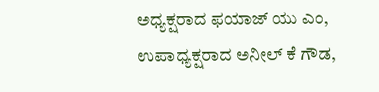ಅಧ್ಯಕ್ಷರಾದ ಫಯಾಜ್ ಯು ಎಂ, ಉಪಾಧ್ಯಕ್ಷರಾದ ಅನೀಲ್ ಕೆ ಗೌಡ,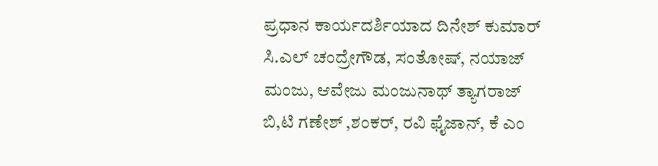ಪ್ರಧಾನ ಕಾರ್ಯದರ್ಶಿಯಾದ ದಿನೇಶ್ ಕುಮಾರ್ ಸಿ.ಎಲ್ ಚಂದ್ರೇಗೌಡ, ಸಂತೋಷ್, ನಯಾಜ್ ಮಂಜು, ಆವೇಜು ಮಂಜುನಾಥ್ ತ್ಯಾಗರಾಜ್ ಬಿ,ಟಿ ಗಣೇಶ್ ,ಶಂಕರ್, ರವಿ ಫೈಜಾನ್, ಕೆ ಎಂ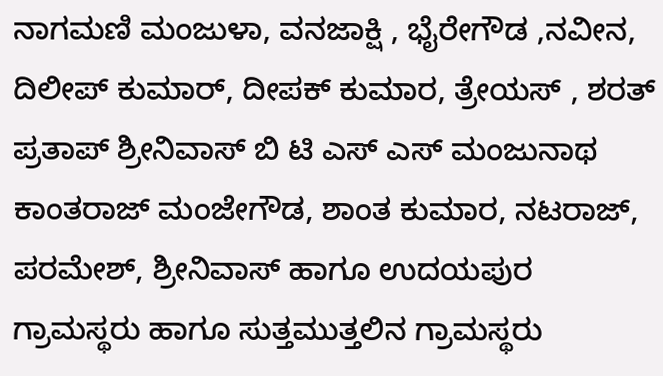ನಾಗಮಣಿ ಮಂಜುಳಾ, ವನಜಾಕ್ಷಿ , ಭೈರೇಗೌಡ ,ನವೀನ, ದಿಲೀಪ್ ಕುಮಾರ್, ದೀಪಕ್ ಕುಮಾರ, ತ್ರೇಯಸ್ , ಶರತ್ ಪ್ರತಾಪ್ ಶ್ರೀನಿವಾಸ್ ಬಿ ಟಿ ಎಸ್ ಎಸ್ ಮಂಜುನಾಥ ಕಾಂತರಾಜ್ ಮಂಜೇಗೌಡ, ಶಾಂತ ಕುಮಾರ, ನಟರಾಜ್, ಪರಮೇಶ್, ಶ್ರೀನಿವಾಸ್ ಹಾಗೂ ಉದಯಪುರ ಗ್ರಾಮಸ್ಥರು ಹಾಗೂ ಸುತ್ತಮುತ್ತಲಿನ ಗ್ರಾಮಸ್ಥರು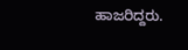ಹಾಜರಿದ್ದರು.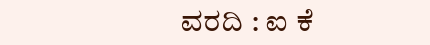ವರದಿ : ಐ ಕೆ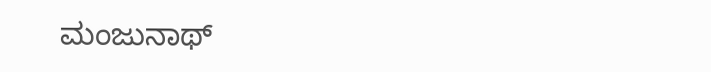ಮಂಜುನಾಥ್